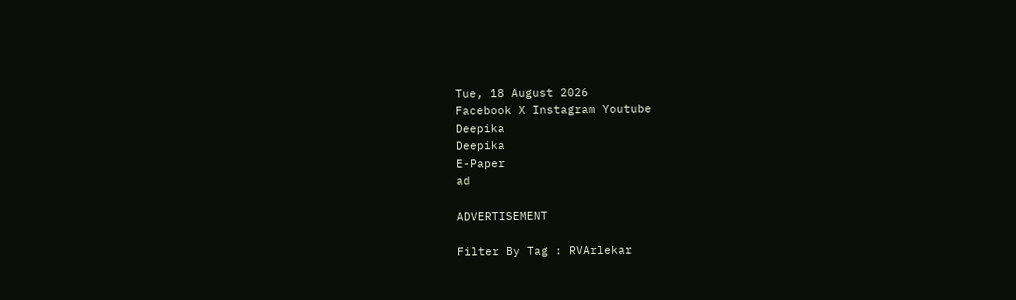Tue, 18 August 2026
Facebook X Instagram Youtube
Deepika
Deepika
E-Paper
ad

ADVERTISEMENT

Filter By Tag : RVArlekar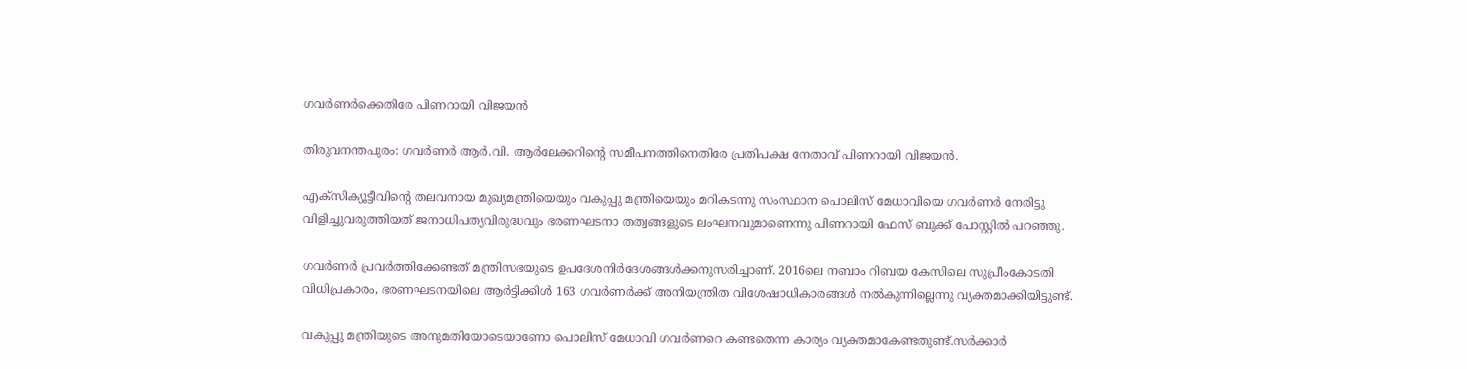ഗവർണർക്കെതിരേ പിണറായി വിജയൻ

തിരുവനന്തപുരം: ഗവർണർ ആർ.വി. ആർലേക്കറിന്‍റെ സമീപനത്തിനെതിരേ പ്രതിപക്ഷ നേതാവ് പിണറായി വിജയൻ.

എക്സിക്യൂട്ടീവിന്‍റെ തലവനായ മുഖ്യമന്ത്രിയെയും വകുപ്പു മന്ത്രിയെയും മറികടന്നു സംസ്ഥാന പൊലിസ് മേധാവിയെ ഗവർണർ നേരിട്ടു വിളിച്ചുവരുത്തിയത് ജനാധിപത്യവിരുദ്ധവും ഭരണഘടനാ തത്വങ്ങളുടെ ലംഘനവുമാണെന്നു പിണറായി ഫേസ് ബുക്ക് പോസ്റ്റിൽ പറഞ്ഞു.

ഗവർണർ പ്രവർത്തിക്കേണ്ടത് മന്ത്രിസഭയുടെ ഉപദേശനിർദേശങ്ങൾക്കനുസരിച്ചാണ്. 2016ലെ നബാം റിബയ കേസിലെ സുപ്രീംകോടതി വിധിപ്രകാരം, ഭരണഘടനയിലെ ആർട്ടിക്കിൾ 163 ഗവർണർക്ക് അനിയന്ത്രിത വിശേഷാധികാരങ്ങൾ നൽകുന്നില്ലെന്നു വ്യക്തമാക്കിയിട്ടുണ്ട്.

വകുപ്പു മന്ത്രിയുടെ അനുമതിയോടെയാണോ പൊലിസ് മേധാവി ഗവർണറെ കണ്ടതെന്ന കാര്യം വ്യക്തമാകേണ്ടതുണ്ട്.സർക്കാർ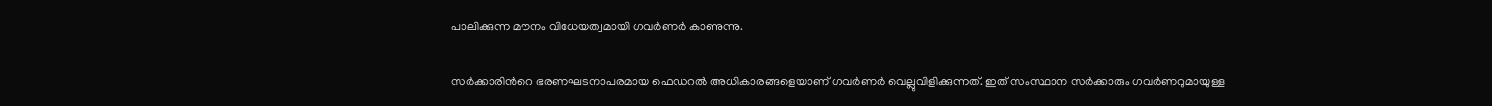പാലിക്കുന്ന മൗനം വിധേയത്വമായി ഗവർണർ കാണുന്നു.

സർക്കാരിന്‍റെ ഭരണഘടനാപരമായ ഫെഡറൽ അധികാരങ്ങളെയാണ് ഗവർണർ വെല്ലുവിളിക്കുന്നത്. ഇത് സംസ്ഥാന സർക്കാരും ഗവർണറുമായുള്ള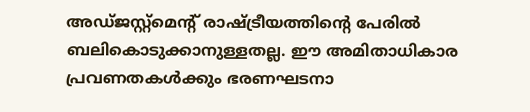അഡ്ജസ്റ്റ്മെന്‍റ് രാഷ്‌ട്രീയത്തിന്‍റെ പേരിൽ ബലികൊടുക്കാനുള്ളതല്ല. ഈ അമിതാധികാര പ്രവണതകൾക്കും ഭരണഘടനാ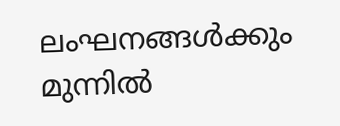ലംഘനങ്ങൾക്കും മുന്നിൽ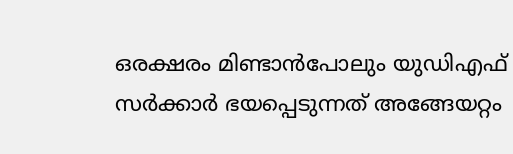ഒരക്ഷരം മിണ്ടാൻപോലും യുഡിഎഫ് സർക്കാർ ഭയപ്പെടുന്നത് അങ്ങേയറ്റം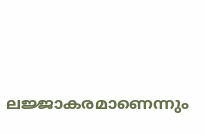ലജ്ജാകരമാണെന്നും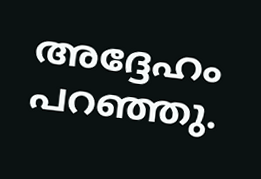അദ്ദേഹം പറഞ്ഞു.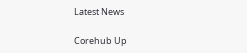Latest News

Corehub Up